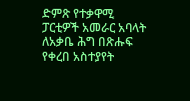ድምጽ የተቃዋሚ ፓርቲዎች አመራር አባላት ለአቃቤ ሕግ በጽሑፍ የቀረበ አስተያየት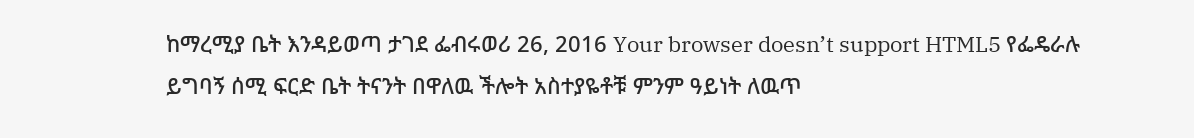ከማረሚያ ቤት እንዳይወጣ ታገደ ፌብሩወሪ 26, 2016 Your browser doesn’t support HTML5 የፌዴራሉ ይግባኝ ሰሚ ፍርድ ቤት ትናንት በዋለዉ ችሎት አስተያዬቶቹ ምንም ዓይነት ለዉጥ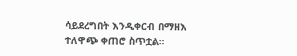ሳይደረግበት እንዲቀርብ በማዘእ ተለዋጭ ቀጠሮ ስጥቷል።